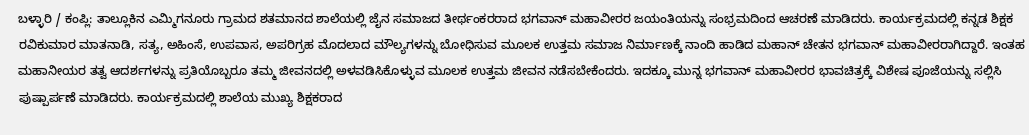ಬಳ್ಳಾರಿ / ಕಂಪ್ಲಿ: ತಾಲ್ಲೂಕಿನ ಎಮ್ಮಿಗನೂರು ಗ್ರಾಮದ ಶತಮಾನದ ಶಾಲೆಯಲ್ಲಿ ಜೈನ ಸಮಾಜದ ತೀರ್ಥಂಕರರಾದ ಭಗವಾನ್ ಮಹಾವೀರರ ಜಯಂತಿಯನ್ನು ಸಂಭ್ರಮದಿಂದ ಆಚರಣೆ ಮಾಡಿದರು. ಕಾರ್ಯಕ್ರಮದಲ್ಲಿ ಕನ್ನಡ ಶಿಕ್ಷಕ ರವಿಕುಮಾರ ಮಾತನಾಡಿ, ಸತ್ಯ, ಅಹಿಂಸೆ, ಉಪವಾಸ, ಅಪರಿಗ್ರಹ ಮೊದಲಾದ ಮೌಲ್ಯಗಳನ್ನು ಬೋಧಿಸುವ ಮೂಲಕ ಉತ್ತಮ ಸಮಾಜ ನಿರ್ಮಾಣಕ್ಕೆ ನಾಂದಿ ಹಾಡಿದ ಮಹಾನ್ ಚೇತನ ಭಗವಾನ್ ಮಹಾವೀರರಾಗಿದ್ದಾರೆ. ಇಂತಹ ಮಹಾನೀಯರ ತತ್ವ ಆದರ್ಶಗಳನ್ನು ಪ್ರತಿಯೊಬ್ಬರೂ ತಮ್ಮ ಜೀವನದಲ್ಲಿ ಅಳವಡಿಸಿಕೊಳ್ಳುವ ಮೂಲಕ ಉತ್ತಮ ಜೀವನ ನಡೆಸಬೇಕೆಂದರು. ಇದಕ್ಕೂ ಮುನ್ನ ಭಗವಾನ್ ಮಹಾವೀರರ ಭಾವಚಿತ್ರಕ್ಕೆ ವಿಶೇಷ ಪೂಜೆಯನ್ನು ಸಲ್ಲಿಸಿ ಪುಷ್ಪಾರ್ಪಣೆ ಮಾಡಿದರು. ಕಾರ್ಯಕ್ರಮದಲ್ಲಿ ಶಾಲೆಯ ಮುಖ್ಯ ಶಿಕ್ಷಕರಾದ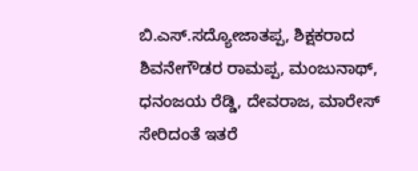ಬಿ.ಎಸ್.ಸದ್ಯೋಜಾತಪ್ಪ, ಶಿಕ್ಷಕರಾದ ಶಿವನೇಗೌಡರ ರಾಮಪ್ಪ, ಮಂಜುನಾಥ್, ಧನಂಜಯ ರೆಡ್ಡಿ, ದೇವರಾಜ, ಮಾರೇಸ್ ಸೇರಿದಂತೆ ಇತರೆ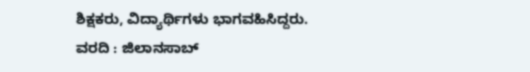ಶಿಕ್ಷಕರು, ವಿದ್ಯಾರ್ಥಿಗಳು ಭಾಗವಹಿಸಿದ್ದರು.
ವರದಿ : ಜಿಲಾನಸಾಬ್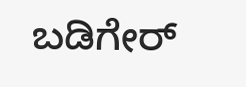ಬಡಿಗೇರ್